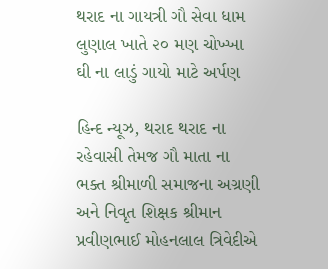થરાદ ના ગાયત્રી ગૌ સેવા ધામ લુણાલ ખાતે ૨૦ મણ ચોખ્ખા ઘી ના લાડું ગાયો માટે અર્પણ

હિન્દ ન્યૂઝ, થરાદ થરાદ ના રહેવાસી તેમજ ગૌ માતા ના ભક્ત શ્રીમાળી સમાજના અગ્રણી અને નિવૃત શિક્ષક શ્રીમાન પ્રવીણભાઈ મોહનલાલ ત્રિવેદીએ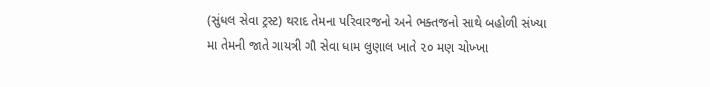(સુંધલ સેવા ટ્રસ્ટ) થરાદ તેમના પરિવારજનો અને ભક્તજનો સાથે બહોળી સંખ્યા મા તેમની જાતે ગાયત્રી ગૌ સેવા ધામ લુણાલ ખાતે ૨૦ મણ ચોખ્ખા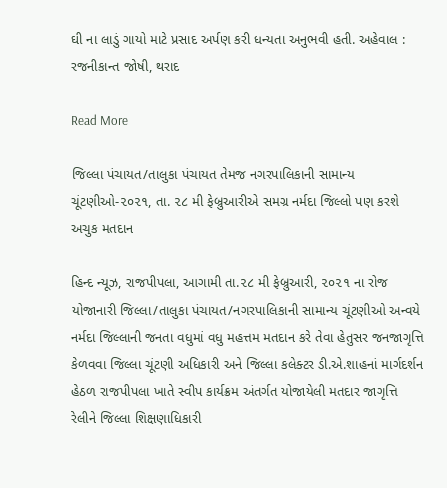ઘી ના લાડું ગાયો માટે પ્રસાદ અર્પણ કરી ધન્યતા અનુભવી હતી. અહેવાલ : રજનીકાન્ત જોષી, થરાદ

Read More

જિલ્લા પંચાયત/તાલુકા પંચાયત તેમજ નગરપાલિકાની સામાન્ય ચૂંટણીઓ-૨૦૨૧, તા. ૨૮ મી ફેબ્રુઆરીએ સમગ્ર નર્મદા જિલ્લો પણ કરશે અચુક મતદાન

હિન્દ ન્યૂઝ, રાજપીપલા, આગામી તા.૨૮ મી ફેબ્રુઆરી, ૨૦૨૧ ના રોજ યોજાનારી જિલ્લા/તાલુકા પંચાયત/નગરપાલિકાની સામાન્ય ચૂંટણીઓ અન્વયે નર્મદા જિલ્લાની જનતા વધુમાં વધુ મહત્તમ મતદાન કરે તેવા હેતુસર જનજાગૃત્તિ કેળવવા જિલ્લા ચૂંટણી અધિકારી અને જિલ્લા કલેક્ટર ડી.એ.શાહનાં માર્ગદર્શન હેઠળ રાજપીપલા ખાતે સ્વીપ કાર્યક્રમ અંતર્ગત યોજાયેલી મતદાર જાગૃત્તિ રેલીને જિલ્લા શિક્ષણાધિકારી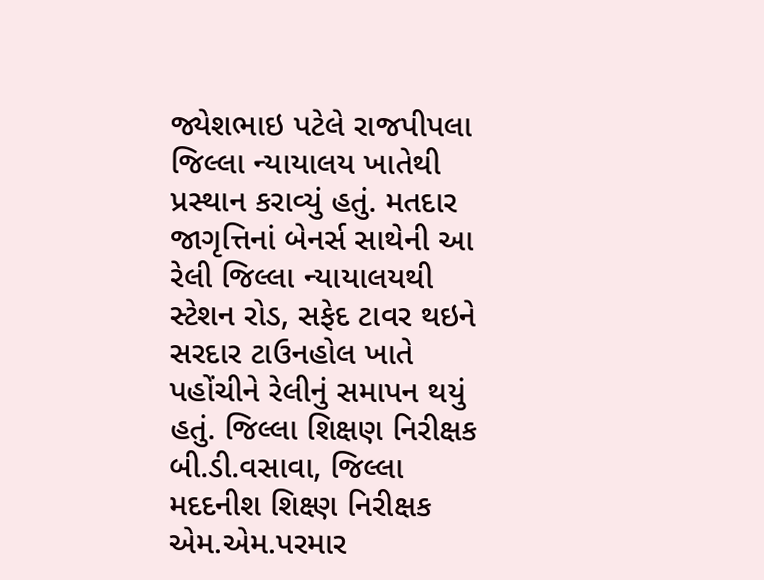જ્યેશભાઇ પટેલે રાજપીપલા જિલ્લા ન્યાયાલય ખાતેથી પ્રસ્થાન કરાવ્યું હતું. મતદાર જાગૃત્તિનાં બેનર્સ સાથેની આ રેલી જિલ્લા ન્યાયાલયથી સ્ટેશન રોડ, સફેદ ટાવર થઇને સરદાર ટાઉનહોલ ખાતે પહોંચીને રેલીનું સમાપન થયું હતું. જિલ્લા શિક્ષણ નિરીક્ષક બી.ડી.વસાવા, જિલ્લા મદદનીશ શિક્ષ્ણ નિરીક્ષક એમ.એમ.પરમાર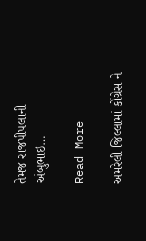તેમજ રાજપીપલાની અંબુભાઇ…

Read More

અમરેલી જિલ્લામાં કોંગ્રેસ ને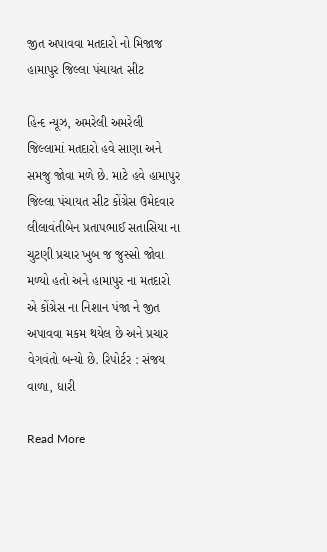જીત અપાવવા મતદારો નો મિજાજ હામાપુર જિલ્લા પંચાયત સીટ

હિન્દ ન્યૂઝ, અમરેલી અમરેલી જિલ્લામાં મતદારો હવે સાણા અને સમજુ જોવા મળે છે. માટે હવે હામાપુર જિલ્લા પંચાયત સીટ કોંગ્રેસ ઉમેદવાર લીલાવંતીબેન પ્રતાપભાઈ સતાસિયા ના ચુટણી પ્રચાર ખુબ જ જુસ્સો જોવા મળ્યો હતો અને હામાપુર ના મતદારો એ કોંગ્રેસ ના નિશાન પંજા ને જીત અપાવવા મકમ થયેલ છે અને પ્રચાર વેગવંતો બન્યો છે. રિપોર્ટર : સંજય વાળા, ધારી

Read More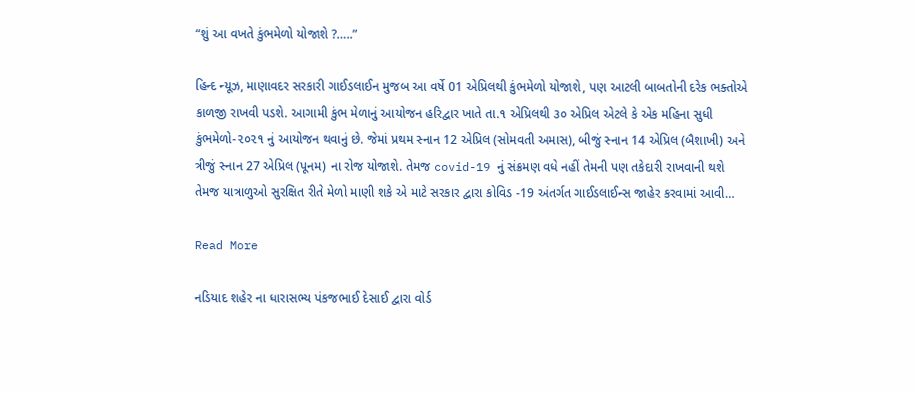“શું આ વખતે કુંભમેળો યોજાશે ?…..”

હિન્દ ન્યૂઝ, માણાવદર સરકારી ગાઈડલાઈન મુજબ આ વર્ષે 01 એપ્રિલથી કુંભમેળો યોજાશે, પણ આટલી બાબતોની દરેક ભક્તોએ કાળજી રાખવી પડશે. આગામી કુંભ મેળાનું આયોજન હરિદ્વાર ખાતે તા.૧ એપ્રિલથી ૩૦ એપ્રિલ એટલે કે એક મહિના સુધી કુંભમેળો-૨૦૨૧ નું આયોજન થવાનું છે. જેમાં પ્રથમ સ્નાન 12 એપ્રિલ (સોમવતી અમાસ), બીજું સ્નાન 14 એપ્રિલ (બૈશાખી) અને ત્રીજું સ્નાન 27 એપ્રિલ (પૂનમ) ના રોજ યોજાશે. તેમજ covid-19 નું સંક્રમણ વધે નહીં તેમની પણ તકેદારી રાખવાની થશે તેમજ યાત્રાળુઓ સુરક્ષિત રીતે મેળો માણી શકે એ માટે સરકાર દ્વારા કોવિડ -19 અંતર્ગત ગાઈડલાઈન્સ જાહેર કરવામાં આવી…

Read More

નડિયાદ શહેર ના ધારાસભ્ય પંકજભાઈ દેસાઈ દ્વારા વોર્ડ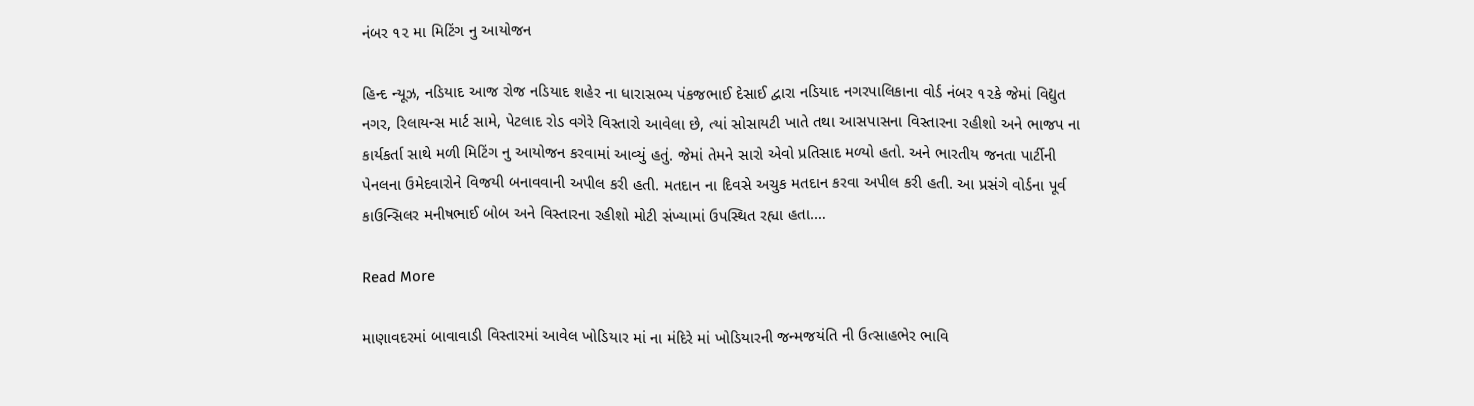નંબર ૧૨ મા મિટિંગ નુ આયોજન

હિન્દ ન્યૂઝ, નડિયાદ આજ રોજ નડિયાદ શહેર ના ધારાસભ્ય પંકજભાઈ દેસાઈ દ્વારા નડિયાદ નગરપાલિકાના વોર્ડ નંબર ૧૨કે જેમાં વિદ્યુત નગર, રિલાયન્સ માર્ટ સામે, પેટલાદ રોડ વગેરે વિસ્તારો આવેલા છે, ત્યાં સોસાયટી ખાતે તથા આસપાસના વિસ્તારના રહીશો અને ભાજપ ના કાર્યકર્તા સાથે મળી મિટિંગ નુ આયોજન કરવામાં આવ્યું હતું. જેમાં તેમને સારો એવો પ્રતિસાદ મળ્યો હતો. અને ભારતીય જનતા પાર્ટીની પેનલના ઉમેદવારોને વિજયી બનાવવાની અપીલ કરી હતી. મતદાન ના દિવસે અચુક મતદાન કરવા અપીલ કરી હતી. આ પ્રસંગે વોર્ડના પૂર્વ કાઉન્સિલર મનીષભાઈ બોબ અને વિસ્તારના રહીશો મોટી સંખ્યામાં ઉપસ્થિત રહ્યા હતા.…

Read More

માણાવદરમાં બાવાવાડી વિસ્તારમાં આવેલ ખોડિયાર માં ના મંદિરે માં ખોડિયારની જન્મજયંતિ ની ઉત્સાહભેર ભાવિ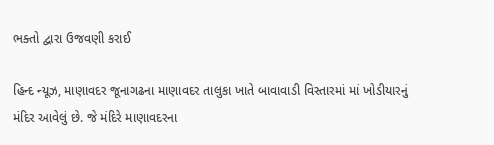ભક્તો દ્વારા ઉજવણી કરાઈ

હિન્દ ન્યૂઝ, માણાવદર જૂનાગઢના માણાવદર તાલુકા ખાતે બાવાવાડી વિસ્તારમાં માં ખોડીયારનું મંદિર આવેલું છે. જે મંદિરે માણાવદરના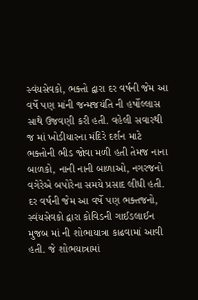સ્વંયસેવકો, ભક્તો દ્વારા દર વર્ષની જેમ આ વર્ષે પણ માંની જન્મજયંતિ ની હર્ષોલ્લાસ સાથે ઉજવણી કરી હતી. વહેલી સવારથી જ માં ખોડીયારના મંદિરે દર્શન માટે ભક્તોની ભીડ જોવા મળી હતી તેમજ નાના બાળકો, નાની નાની બાળાઓ, નગરજનો વગેરેએ બપોરેના સમયે પ્રસાદ લીધી હતી. દર વર્ષની જેમ આ વર્ષે પણ ભક્તજનો, સ્વંયસેવકો દ્વારા કોવિડની ગાઈડલાઈન મુજબ માં ની શોભાયાત્રા કાઢવામાં આવી હતી. જે શોભયાત્રામાં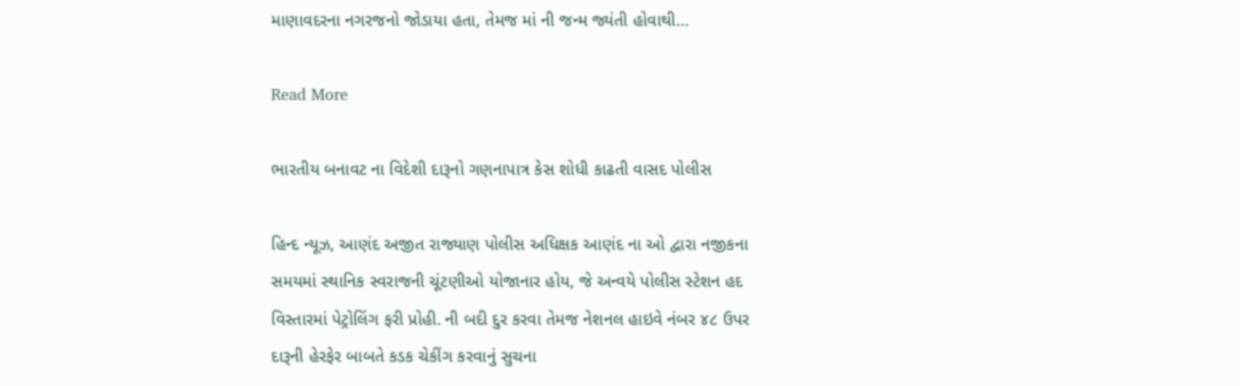માણાવદરના નગરજનો જોડાયા હતા, તેમજ માં ની જન્મ જ્યંતી હોવાથી…

Read More

ભારતીય બનાવટ ના વિદેશી દારૂનો ગણનાપાત્ર કેસ શોધી કાઢતી વાસદ પોલીસ

હિન્દ ન્યૂઝ, આણંદ અજીત રાજ્યાણ પોલીસ અધિક્ષક આણંદ ના ઓ દ્વારા નજીકના સમયમાં સ્થાનિક સ્વરાજની ચૂંટણીઓ યોજાનાર હોય, જે અન્વયે પોલીસ સ્ટેશન હદ વિસ્તારમાં પેટ્રોલિંગ ફરી પ્રોહી. ની બદી દુર કરવા તેમજ નેશનલ હાઇવે નંબર ૪૮ ઉપર દારૂની હેરફેર બાબતે કડક ચેકીંગ કરવાનું સુચના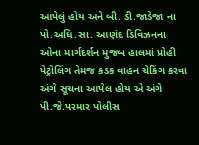આપેલું હોય અને બી. ડી.જાડેજા ના પો.અધિ.સા. આણંદ ડિવિઝનના ઓના માર્ગદર્શન મુજબ હાલમાં પ્રોહી પેટ્રોલિંગ તેમજ કડક વાહન ચેકિંગ કરવા અંગે સૂચના આપેલ હોય એ અંગે પી.જે.પરમાર પોલીસ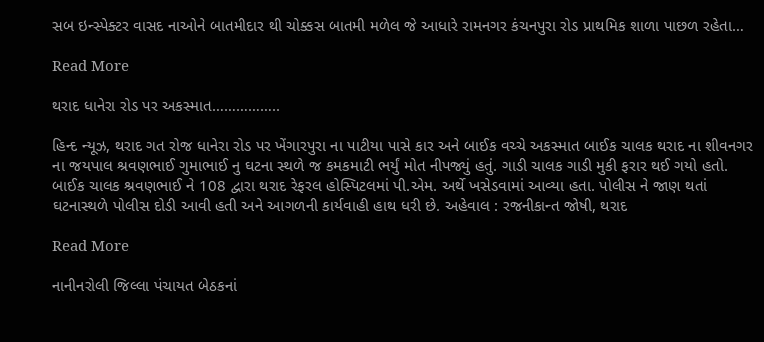સબ ઇન્સ્પેક્ટર વાસદ નાઓને બાતમીદાર થી ચોક્કસ બાતમી મળેલ જે આધારે રામનગર કંચનપુરા રોડ પ્રાથમિક શાળા પાછળ રહેતા…

Read More

થરાદ ધાનેરા રોડ પર અકસ્માત……………..

હિન્દ ન્યૂઝ, થરાદ ગત રોજ ધાનેરા રોડ પર ખેંગારપુરા ના પાટીયા પાસે કાર અને બાઈક વચ્ચે અકસ્માત બાઈક ચાલક થરાદ ના શીવનગર ના જયપાલ શ્રવણભાઈ ગુમાભાઈ નુ ઘટના સ્થળે જ કમકમાટી ભર્યું મોત નીપજ્યું હતું. ગાડી ચાલક ગાડી મુકી ફરાર થઈ ગયો હતો. બાઈક ચાલક શ્રવણભાઈ ને 108 દ્વારા થરાદ રેફરલ હોસ્પિટલમાં પી.એમ. અર્થે ખસેડવામાં આવ્યા હતા. પોલીસ ને જાણ થતાં ઘટનાસ્થળે પોલીસ દોડી આવી હતી અને આગળની કાર્યવાહી હાથ ધરી છે. અહેવાલ : રજનીકાન્ત જોષી, થરાદ

Read More

નાનીનરોલી જિલ્લા પંચાયત બેઠકનાં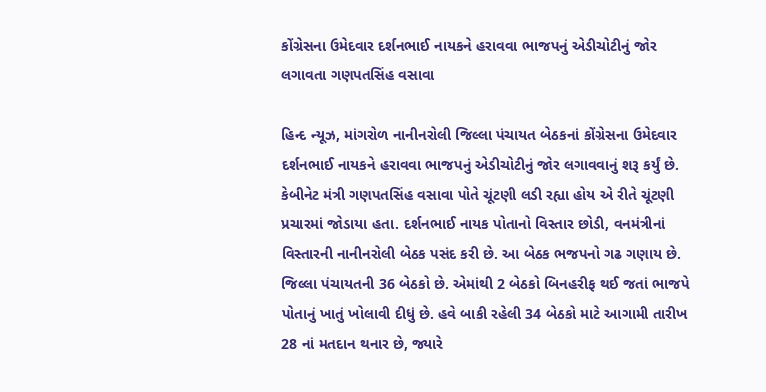કોંગ્રેસના ઉમેદવાર દર્શનભાઈ નાયકને હરાવવા ભાજપનું એડીચોટીનું જોર લગાવતા ગણપતસિંહ વસાવા

હિન્દ ન્યૂઝ, માંગરોળ નાનીનરોલી જિલ્લા પંચાયત બેઠકનાં કોંગ્રેસના ઉમેદવાર દર્શનભાઈ નાયકને હરાવવા ભાજપનું એડીચોટીનું જોર લગાવવાનું શરૂ કર્યું છે. કેબીનેટ મંત્રી ગણપતસિંહ વસાવા પોતે ચૂંટણી લડી રહ્યા હોય એ રીતે ચૂંટણી પ્રચારમાં જોડાયા હતા. દર્શનભાઈ નાયક પોતાનો વિસ્તાર છોડી, વનમંત્રીનાં વિસ્તારની નાનીનરોલી બેઠક પસંદ કરી છે. આ બેઠક ભજપનો ગઢ ગણાય છે. જિલ્લા પંચાયતની 36 બેઠકો છે. એમાંથી 2 બેઠકો બિનહરીફ થઈ જતાં ભાજપે પોતાનું ખાતું ખોલાવી દીધું છે. હવે બાકી રહેલી 34 બેઠકો માટે આગામી તારીખ 28 નાં મતદાન થનાર છે, જ્યારે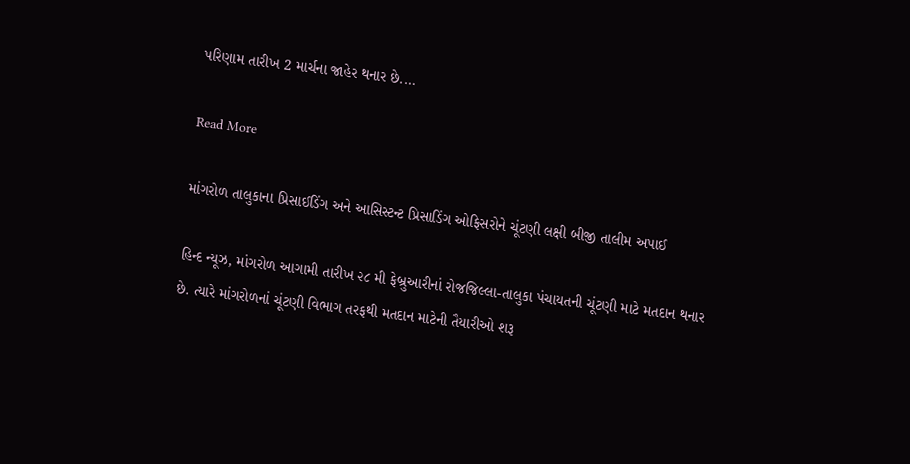પરિણામ તારીખ 2 માર્ચના જાહેર થનાર છે.…

Read More

માંગરોળ તાલુકાના પ્રિસાઈડિંગ અને આસિસ્ટન્ટ પ્રિસાડિંગ ઓફિસરોને ચૂંટણી લક્ષી બીજી તાલીમ અપાઈ

હિન્દ ન્યૂઝ, માંગરોળ આગામી તારીખ ૨૮ મી ફેબ્રુઆરીનાં રોજજિલ્લા-તાલુકા પંચાયતની ચૂંટણી માટે મતદાન થનાર છે. ત્યારે માંગરોળનાં ચૂંટણી વિભાગ તરફથી મતદાન માટેની તૈયારીઓ શરૂ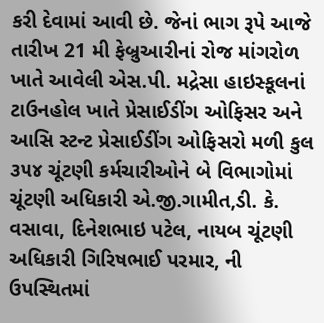કરી દેવામાં આવી છે. જેનાં ભાગ રૂપે આજે તારીખ 21 મી ફેબ્રુઆરીનાં રોજ માંગરોળ ખાતે આવેલી એસ.પી. મદ્રેસા હાઇસ્કૂલનાં ટાઉનહોલ ખાતે પ્રેસાઈડીંગ ઓફિસર અને આસિ સ્ટન્ટ પ્રેસાઈડીંગ ઓફિસરો મળી કુલ ૩૫૪ ચૂંટણી કર્મચારીઓને બે વિભાગોમાં ચૂંટણી અધિકારી એ.જી.ગામીત,ડી. કે. વસાવા, દિનેશભાઇ પટેલ, નાયબ ચૂંટણી અધિકારી ગિરિષભાઈ પરમાર, ની ઉપસ્થિતમાં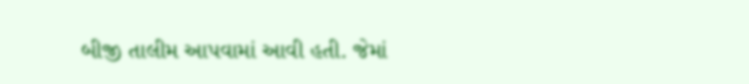બીજી તાલીમ આપવામાં આવી હતી. જેમાં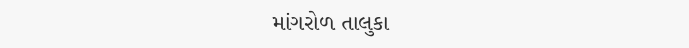માંગરોળ તાલુકા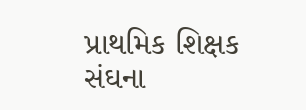પ્રાથમિક શિક્ષક સંઘના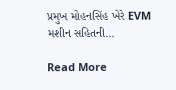પ્રમુખ મોહનસિંહ ખેરે EVM મશીન સહિતની…

Read More